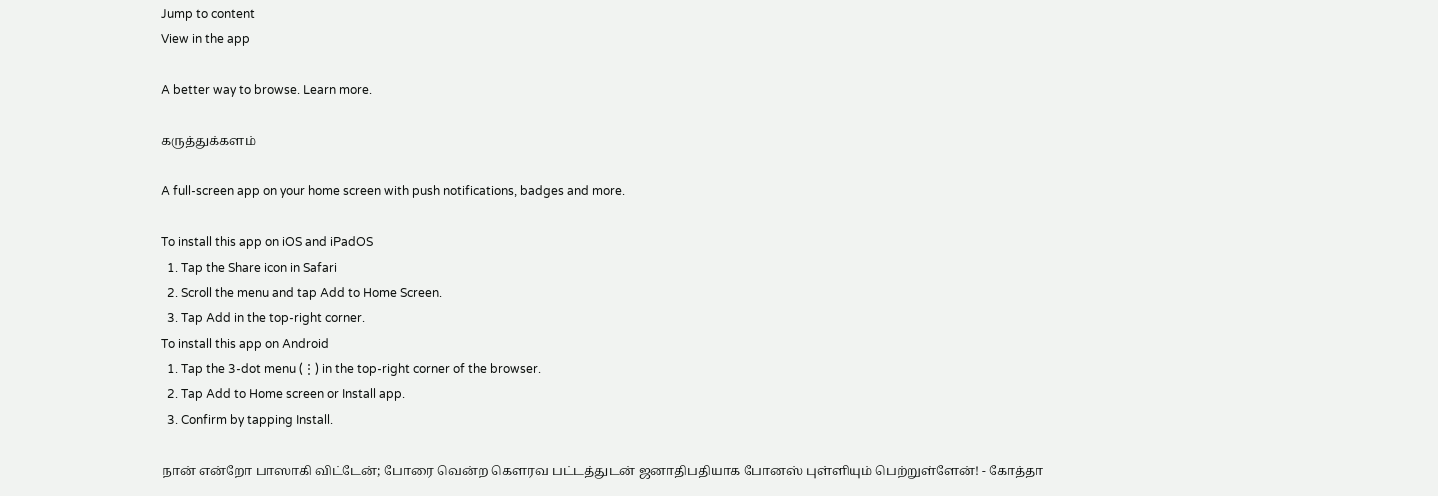Jump to content
View in the app

A better way to browse. Learn more.

கருத்துக்களம்

A full-screen app on your home screen with push notifications, badges and more.

To install this app on iOS and iPadOS
  1. Tap the Share icon in Safari
  2. Scroll the menu and tap Add to Home Screen.
  3. Tap Add in the top-right corner.
To install this app on Android
  1. Tap the 3-dot menu (⋮) in the top-right corner of the browser.
  2. Tap Add to Home screen or Install app.
  3. Confirm by tapping Install.

நான் என்றோ பாஸாகி விட்டேன்; போரை வென்ற கௌரவ பட்டத்துடன் ஜனாதிபதியாக போனஸ் புள்ளியும் பெற்றுள்ளேன்! - கோத்தா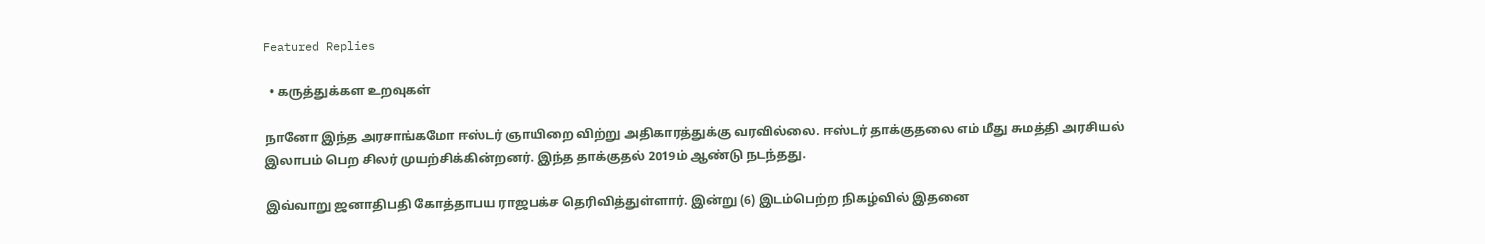Featured Replies

  • கருத்துக்கள உறவுகள்

நானோ இந்த அரசாங்கமோ ஈஸ்டர் ஞாயிறை விற்று அதிகாரத்துக்கு வரவில்லை. ஈஸ்டர் தாக்குதலை எம் மீது சுமத்தி அரசியல் இலாபம் பெற சிலர் முயற்சிக்கின்றனர். இந்த தாக்குதல் 2019ம் ஆண்டு நடந்தது.

இவ்வாறு ஜனாதிபதி கோத்தாபய ராஜபக்ச தெரிவித்துள்ளார். இன்று (6) இடம்பெற்ற நிகழ்வில் இதனை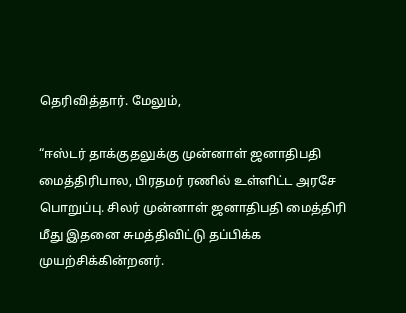தெரிவித்தார். மேலும்,

“ஈஸ்டர் தாக்குதலுக்கு முன்னாள் ஜனாதிபதி மைத்திரிபால, பிரதமர் ரணில் உள்ளிட்ட அரசே பொறுப்பு. சிலர் முன்னாள் ஜனாதிபதி மைத்திரி மீது இதனை சுமத்திவிட்டு தப்பிக்க முயற்சிக்கின்றனர்.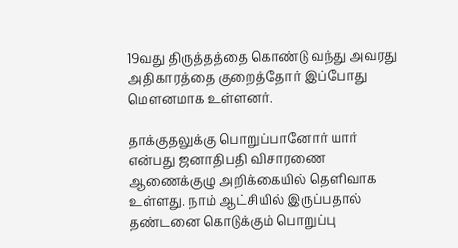19வது திருத்தத்தை கொண்டு வந்து அவரது அதிகாரத்தை குறைத்தோர் இப்போது மௌனமாக உள்ளனர்.

தாக்குதலுக்கு பொறுப்பானோர் யார் என்பது ஜனாதிபதி விசாரணை ஆணைக்குழு அறிக்கையில் தெளிவாக உள்ளது. நாம் ஆட்சியில் இருப்பதால் தண்டனை கொடுக்கும் பொறுப்பு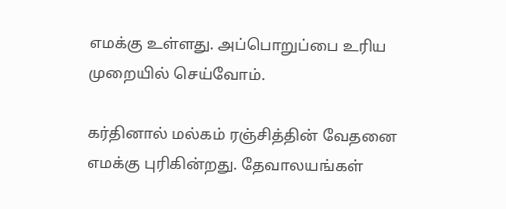எமக்கு உள்ளது. அப்பொறுப்பை உரிய முறையில் செய்வோம்.

கர்தினால் மல்கம் ரஞ்சித்தின் வேதனை எமக்கு புரிகின்றது. தேவாலயங்கள்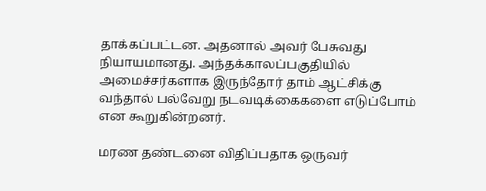தாக்கப்பட்டன. அதனால் அவர் பேசுவது நியாயமானது. அந்தக்காலப்பகுதியில் அமைச்சர்களாக இருந்தோர் தாம் ஆட்சிக்கு வந்தால் பல்வேறு நடவடிக்கைகளை எடுப்போம் என கூறுகின்றனர்.

மரண தண்டனை விதிப்பதாக ஒருவர்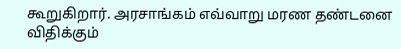கூறுகிறார். அரசாங்கம் எவ்வாறு மரண தண்டனை விதிக்கும்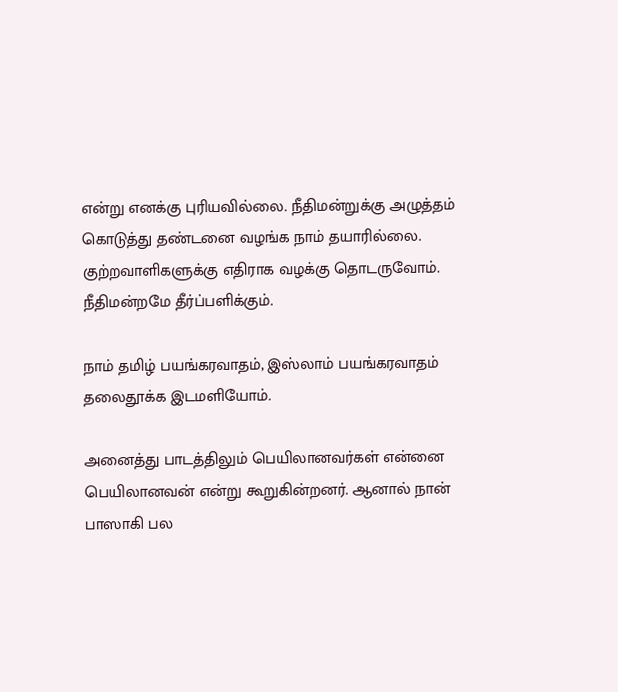என்று எனக்கு புரியவில்லை. நீதிமன்றுக்கு அழுத்தம் கொடுத்து தண்டனை வழங்க நாம் தயாரில்லை. குற்றவாளிகளுக்கு எதிராக வழக்கு தொடருவோம். நீதிமன்றமே தீர்ப்பளிக்கும்.

நாம் தமிழ் பயங்கரவாதம், இஸ்லாம் பயங்கரவாதம் தலைதூக்க இடமளியோம்.

அனைத்து பாடத்திலும் பெயிலானவர்கள் என்னை பெயிலானவன் என்று கூறுகின்றனர். ஆனால் நான் பாஸாகி பல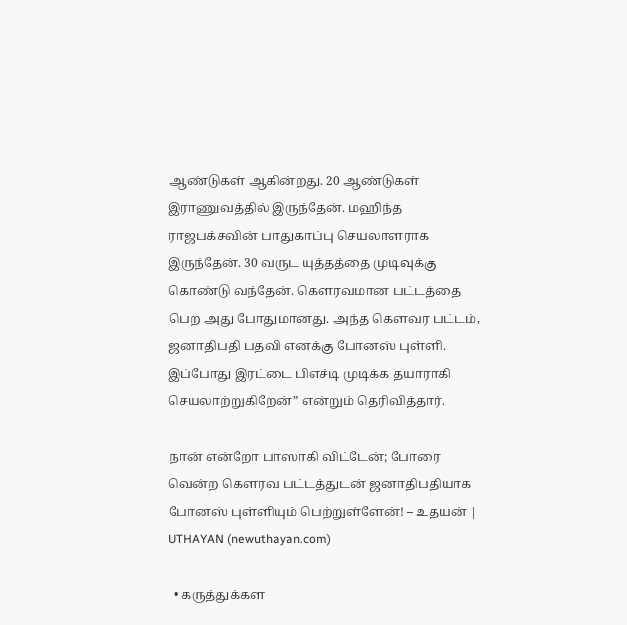ஆண்டுகள் ஆகின்றது. 20 ஆண்டுகள் இராணுவத்தில் இருந்தேன். மஹிந்த ராஜபக்சவின் பாதுகாப்பு செயலாளராக இருந்தேன். 30 வருட யுத்தத்தை முடிவுக்கு கொண்டு வந்தேன். கௌரவமான பட்டத்தை பெற அது போதுமானது. அந்த கௌவர பட்டம், ஜனாதிபதி பதவி எனக்கு போனஸ் புள்ளி. இப்போது இரட்டை பிஎச்டி முடிக்க தயாராகி செயலாற்றுகிறேன்” என்றும் தெரிவித்தார்.

நான் என்றோ பாஸாகி விட்டேன்; போரை வென்ற கௌரவ பட்டத்துடன் ஜனாதிபதியாக போனஸ் புள்ளியும் பெற்றுள்ளேன்! – உதயன் | UTHAYAN (newuthayan.com)

  • கருத்துக்கள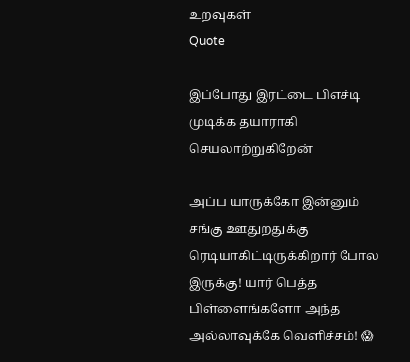உறவுகள்
Quote

இப்போது இரட்டை பிஎச்டி முடிக்க தயாராகி செயலாற்றுகிறேன்

அப்ப யாருக்கோ இன்னும் சங்கு ஊதுறதுக்கு ரெடியாகிட்டிருக்கிறார் போல இருக்கு! யார் பெத்த பிள்ளைங்களோ அந்த அல்லாவுக்கே வெளிச்சம்! 😱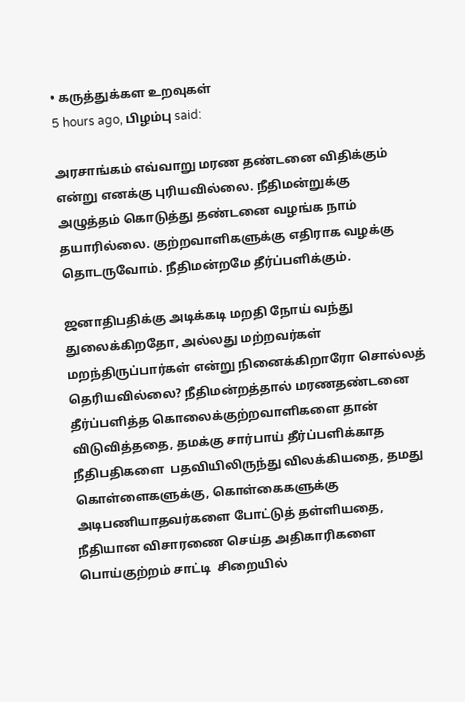• கருத்துக்கள உறவுகள்
5 hours ago, பிழம்பு said:

அரசாங்கம் எவ்வாறு மரண தண்டனை விதிக்கும் என்று எனக்கு புரியவில்லை. நீதிமன்றுக்கு அழுத்தம் கொடுத்து தண்டனை வழங்க நாம் தயாரில்லை. குற்றவாளிகளுக்கு எதிராக வழக்கு தொடருவோம். நீதிமன்றமே தீர்ப்பளிக்கும்.

ஜனாதிபதிக்கு அடிக்கடி மறதி நோய் வந்து துலைக்கிறதோ, அல்லது மற்றவர்கள் மறந்திருப்பார்கள் என்று நினைக்கிறாரோ சொல்லத் தெரியவில்லை? நீதிமன்றத்தால் மரணதண்டனை தீர்ப்பளித்த கொலைக்குற்றவாளிகளை தான் விடுவித்ததை, தமக்கு சார்பாய் தீர்ப்பளிக்காத நீதிபதிகளை  பதவியிலிருந்து விலக்கியதை, தமது கொள்ளைகளுக்கு, கொள்கைகளுக்கு அடிபணியாதவர்களை போட்டுத் தள்ளியதை, நீதியான விசாரணை செய்த அதிகாரிகளை பொய்குற்றம் சாட்டி  சிறையில்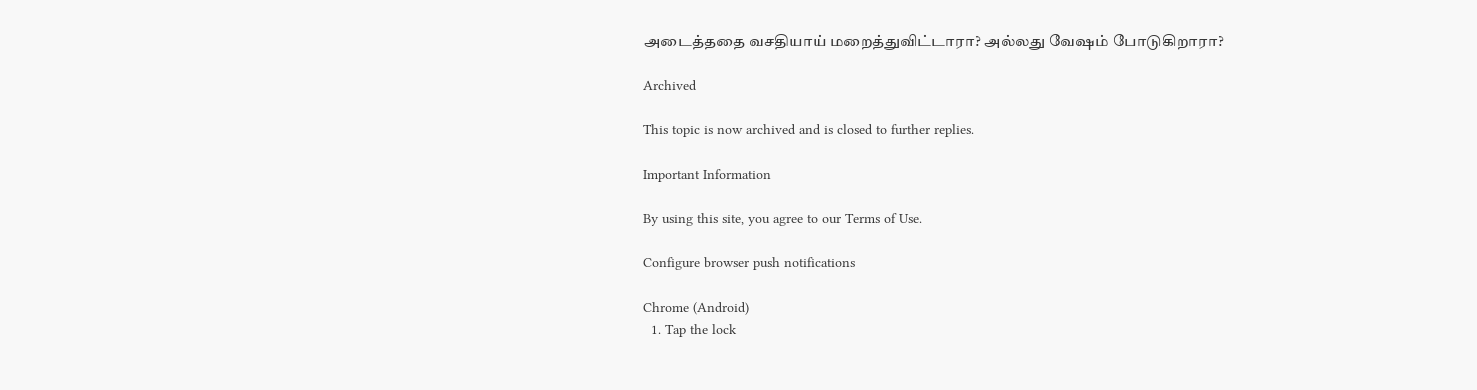அடைத்ததை வசதியாய் மறைத்துவிட்டாரா? அல்லது வேஷம் போடுகிறாரா?

Archived

This topic is now archived and is closed to further replies.

Important Information

By using this site, you agree to our Terms of Use.

Configure browser push notifications

Chrome (Android)
  1. Tap the lock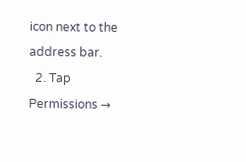icon next to the address bar.
  2. Tap Permissions →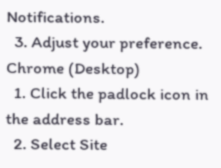Notifications.
  3. Adjust your preference.
Chrome (Desktop)
  1. Click the padlock icon in the address bar.
  2. Select Site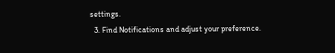settings.
  3. Find Notifications and adjust your preference.